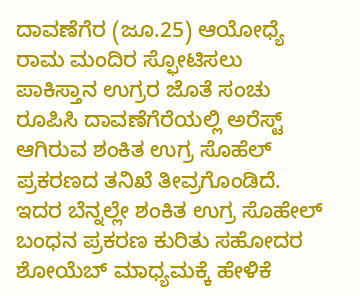ದಾವಣೆಗೆರ (ಜೂ.25) ಆಯೋಧ್ಯೆ ರಾಮ ಮಂದಿರ ಸ್ಫೋಟಿಸಲು ಪಾಕಿಸ್ತಾನ ಉಗ್ರರ ಜೊತೆ ಸಂಚು ರೂಪಿಸಿ ದಾವಣೆಗೆರೆಯಲ್ಲಿ ಅರೆಸ್ಟ್ ಆಗಿರುವ ಶಂಕಿತ ಉಗ್ರ ಸೊಹೆಲ್ ಪ್ರಕರಣದ ತನಿಖೆ ತೀವ್ರಗೊಂಡಿದೆ. ಇದರ ಬೆನ್ನಲ್ಲೇ ಶಂಕಿತ ಉಗ್ರ ಸೊಹೇಲ್ ಬಂಧನ ಪ್ರಕರಣ ಕುರಿತು ಸಹೋದರ ಶೋಯೆಬ್ ಮಾಧ್ಯಮಕ್ಕೆ ಹೇಳಿಕೆ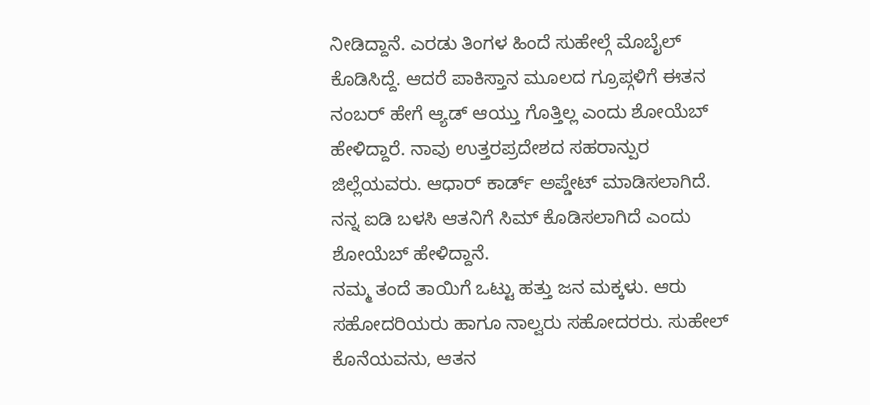ನೀಡಿದ್ದಾನೆ. ಎರಡು ತಿಂಗಳ ಹಿಂದೆ ಸುಹೇಲ್ಗೆ ಮೊಬೈಲ್ ಕೊಡಿಸಿದ್ದೆ. ಆದರೆ ಪಾಕಿಸ್ತಾನ ಮೂಲದ ಗ್ರೂಪ್ಗಳಿಗೆ ಈತನ ನಂಬರ್ ಹೇಗೆ ಆ್ಯಡ್ ಆಯ್ತು ಗೊತ್ತಿಲ್ಲ ಎಂದು ಶೋಯೆಬ್ ಹೇಳಿದ್ದಾರೆ. ನಾವು ಉತ್ತರಪ್ರದೇಶದ ಸಹರಾನ್ಪುರ ಜಿಲ್ಲೆಯವರು. ಆಧಾರ್ ಕಾರ್ಡ್ ಅಪ್ಡೇಟ್ ಮಾಡಿಸಲಾಗಿದೆ. ನನ್ನ ಐಡಿ ಬಳಸಿ ಆತನಿಗೆ ಸಿಮ್ ಕೊಡಿಸಲಾಗಿದೆ ಎಂದು ಶೋಯೆಬ್ ಹೇಳಿದ್ದಾನೆ.
ನಮ್ಮ ತಂದೆ ತಾಯಿಗೆ ಒಟ್ಟು ಹತ್ತು ಜನ ಮಕ್ಕಳು. ಆರು ಸಹೋದರಿಯರು ಹಾಗೂ ನಾಲ್ವರು ಸಹೋದರರು. ಸುಹೇಲ್ ಕೊನೆಯವನು, ಆತನ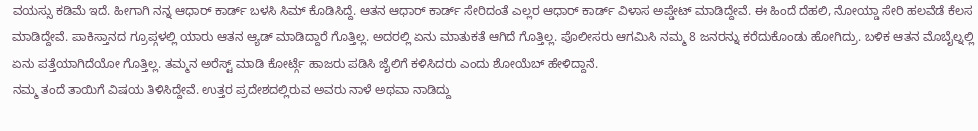ವಯಸ್ಸು ಕಡಿಮೆ ಇದೆ. ಹೀಗಾಗಿ ನನ್ನ ಆಧಾರ್ ಕಾರ್ಡ್ ಬಳಸಿ ಸಿಮ್ ಕೊಡಿಸಿದ್ದೆ. ಆತನ ಆಧಾರ್ ಕಾರ್ಡ್ ಸೇರಿದಂತೆ ಎಲ್ಲರ ಆಧಾರ್ ಕಾರ್ಡ್ ವಿಳಾಸ ಅಪ್ಡೇಟ್ ಮಾಡಿದ್ದೇವೆ. ಈ ಹಿಂದೆ ದೆಹಲಿ, ನೋಯ್ಡಾ ಸೇರಿ ಹಲವೆಡೆ ಕೆಲಸ ಮಾಡಿದ್ದೇವೆ. ಪಾಕಿಸ್ತಾನದ ಗ್ರೂಪ್ಗಳಲ್ಲಿ ಯಾರು ಆತನ ಆ್ಯಡ್ ಮಾಡಿದ್ದಾರೆ ಗೊತ್ತಿಲ್ಲ. ಅದರಲ್ಲಿ ಏನು ಮಾತುಕತೆ ಆಗಿದೆ ಗೊತ್ತಿಲ್ಲ. ಪೊಲೀಸರು ಆಗಮಿಸಿ ನಮ್ಮ 8 ಜನರನ್ನು ಕರೆದುಕೊಂಡು ಹೋಗಿದ್ರು. ಬಳಿಕ ಆತನ ಮೊಬೈಲ್ನಲ್ಲಿ ಏನು ಪತ್ತೆಯಾಗಿದೆಯೋ ಗೊತ್ತಿಲ್ಲ. ತಮ್ಮನ ಅರೆಸ್ಟ್ ಮಾಡಿ ಕೋರ್ಟ್ಗೆ ಹಾಜರು ಪಡಿಸಿ ಜೈಲಿಗೆ ಕಳಿಸಿದರು ಎಂದು ಶೋಯೆಬ್ ಹೇಳಿದ್ದಾನೆ.
ನಮ್ಮ ತಂದೆ ತಾಯಿಗೆ ವಿಷಯ ತಿಳಿಸಿದ್ದೇವೆ. ಉತ್ತರ ಪ್ರದೇಶದಲ್ಲಿರುವ ಅವರು ನಾಳೆ ಅಥವಾ ನಾಡಿದ್ದು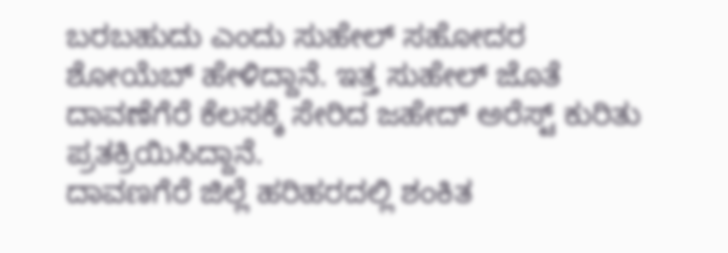ಬರಬಹುದು ಎಂದು ಸುಹೇಲ್ ಸಹೋದರ ಶೋಯೆಬ್ ಹೇಳಿದ್ದಾನೆ. ಇತ್ತ ಸುಹೇಲ್ ಜೊತೆ ದಾವಣೆಗೆರೆ ಕೆಲಸಕ್ಕೆ ಸೇರಿದ ಜಹೇದ್ ಅರೆಸ್ಟ್ ಕುರಿತು ಪ್ರತಕ್ರಿಯಿಸಿದ್ದಾನೆ.
ದಾವಣಗೆರೆ ಜಿಲ್ಲೆ ಹರಿಹರದಲ್ಲಿ ಶಂಕಿತ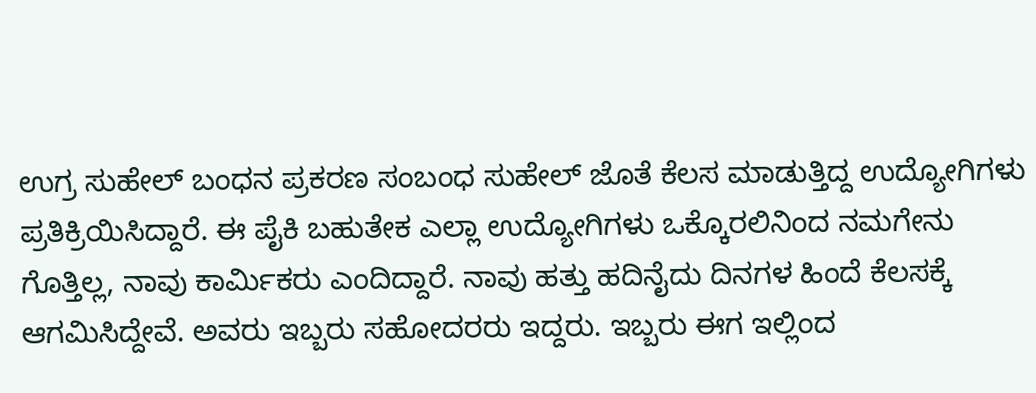ಉಗ್ರ ಸುಹೇಲ್ ಬಂಧನ ಪ್ರಕರಣ ಸಂಬಂಧ ಸುಹೇಲ್ ಜೊತೆ ಕೆಲಸ ಮಾಡುತ್ತಿದ್ದ ಉದ್ಯೋಗಿಗಳು ಪ್ರತಿಕ್ರಿಯಿಸಿದ್ದಾರೆ. ಈ ಪೈಕಿ ಬಹುತೇಕ ಎಲ್ಲಾ ಉದ್ಯೋಗಿಗಳು ಒಕ್ಕೊರಲಿನಿಂದ ನಮಗೇನು ಗೊತ್ತಿಲ್ಲ, ನಾವು ಕಾರ್ಮಿಕರು ಎಂದಿದ್ದಾರೆ. ನಾವು ಹತ್ತು ಹದಿನೈದು ದಿನಗಳ ಹಿಂದೆ ಕೆಲಸಕ್ಕೆ ಆಗಮಿಸಿದ್ದೇವೆ. ಅವರು ಇಬ್ಬರು ಸಹೋದರರು ಇದ್ದರು. ಇಬ್ಬರು ಈಗ ಇಲ್ಲಿಂದ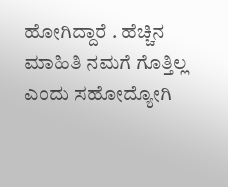ಹೋಗಿದ್ದಾರೆ . ಹೆಚ್ಚಿನ ಮಾಹಿತಿ ನಮಗೆ ಗೊತ್ತಿಲ್ಲ ಎಂದು ಸಹೋದ್ಯೋಗಿ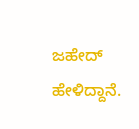ಜಹೇದ್ ಹೇಳಿದ್ದಾನೆ.